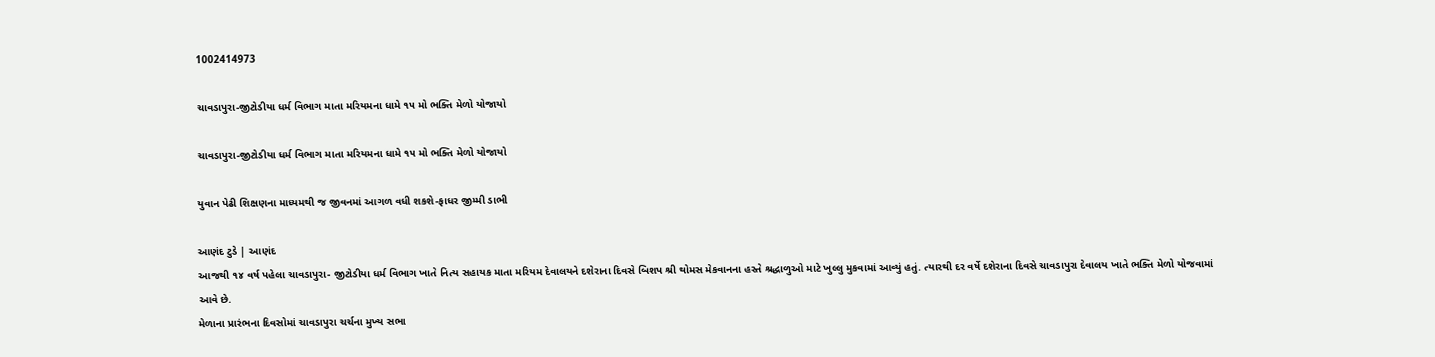1002414973

ચાવડાપુરા-જીટોડીયા ધર્મ વિભાગ માતા મરિયમના ધામે ૧૫ મો ભક્તિ મેળો યોજાયો

ચાવડાપુરા-જીટોડીયા ધર્મ વિભાગ માતા મરિયમના ધામે ૧૫ મો ભક્તિ મેળો યોજાયો

યુવાન પેઢી શિક્ષણના માધ્યમથી જ જીવનમાં આગળ વધી શકશે-ફાધર જીમ્મી ડાભી

આણંદ ટુડે | આણંદ
આજથી ૧૪ વર્ષ પહેલા ચાવડાપુરા- જીટોડીયા ધર્મ વિભાગ ખાતે નિત્ય સહાયક માતા મરિયમ દેવાલયને દશેરાના દિવસે બિશપ શ્રી થોમસ મેકવાનના હસ્તે શ્રદ્ધાળુઓ માટે ખુલ્લુ મુકવામાં આવ્યું હતું. ત્યારથી દર વર્ષે દશેરાના દિવસે ચાવડાપુરા દેવાલય ખાતે ભક્તિ મેળો યોજવામાં આવે છે.
મેળાના પ્રારંભના દિવસોમાં ચાવડાપુરા ચર્ચના મુખ્ય સભા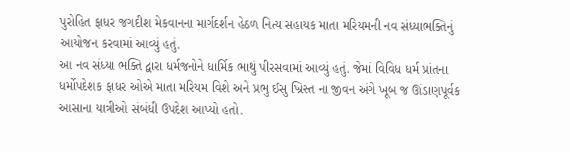પુરોહિત ફાધર જગદીશ મેકવાનના માર્ગદર્શન હેઠળ નિત્ય સહાયક માતા મરિયમની નવ સંધ્યાભક્તિનું આયોજન કરવામાં આવ્યું હતું.
આ નવ સંધ્યા ભક્તિ દ્વારા ધર્મજનોને ધાર્મિક ભાથું પીરસવામાં આવ્યું હતું. જેમાં વિવિધ ધર્મ પ્રાંતના ધર્મોપદેશક ફાધર ઓએ માતા મરિયમ વિશે અને પ્રભુ ઈસુ ખ્રિસ્ત ના જીવન અંગે ખૂબ જ ઊંડાણપૂર્વક આસાના યાત્રીઓ સંબંધી ઉપદેશ આપ્યો હતો.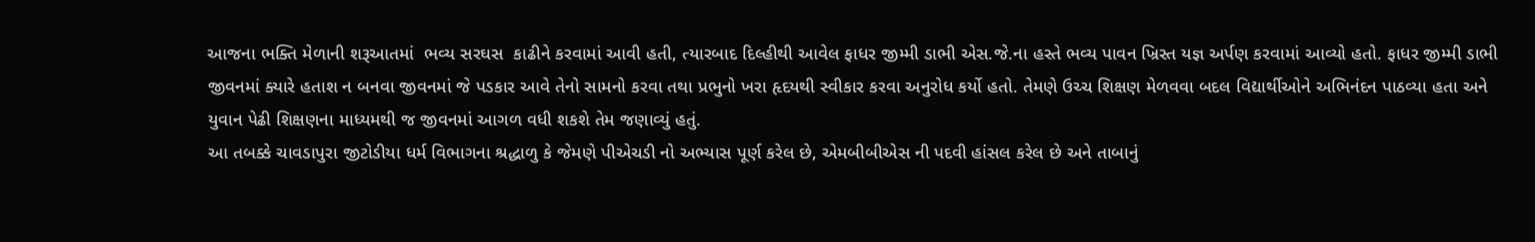આજના ભક્તિ મેળાની શરૂઆતમાં  ભવ્ય સરઘસ  કાઢીને કરવામાં આવી હતી, ત્યારબાદ દિલ્હીથી આવેલ ફાધર જીમ્મી ડાભી એસ.જે.ના હસ્તે ભવ્ય પાવન ખ્રિસ્ત યજ્ઞ અર્પણ કરવામાં આવ્યો હતો. ફાધર જીમ્મી ડાભી જીવનમાં ક્યારે હતાશ ન બનવા જીવનમાં જે પડકાર આવે તેનો સામનો કરવા તથા પ્રભુનો ખરા હૃદયથી સ્વીકાર કરવા અનુરોધ કર્યો હતો. તેમણે ઉચ્ચ શિક્ષણ મેળવવા બદલ વિદ્યાર્થીઓને અભિનંદન પાઠવ્યા હતા અને યુવાન પેઢી શિક્ષણના માધ્યમથી જ જીવનમાં આગળ વધી શકશે તેમ જણાવ્યું હતું.
આ તબક્કે ચાવડાપુરા જીટોડીયા ધર્મ વિભાગના શ્રદ્ધાળુ કે જેમણે પીએચડી નો અભ્યાસ પૂર્ણ કરેલ છે, એમબીબીએસ ની પદવી હાંસલ કરેલ છે અને તાબાનું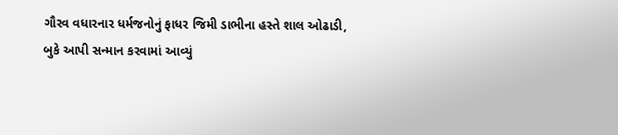ગૌરવ વધારનાર ધર્મજનોનું ફાધર જિમી ડાભીના હસ્તે શાલ ઓઢાડી, બુકે આપી સન્માન કરવામાં આવ્યું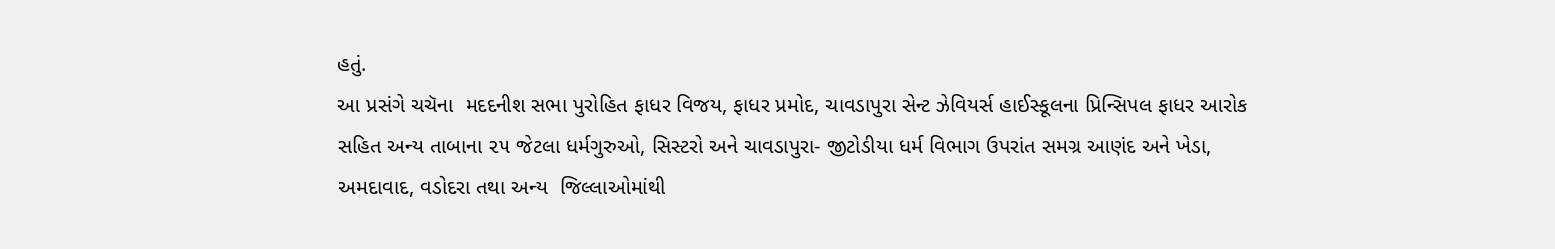હતું.
આ પ્રસંગે ચચૅના  મદદનીશ સભા પુરોહિત ફાધર વિજય, ફાધર પ્રમોદ, ચાવડાપુરા સેન્ટ ઝેવિયર્સ હાઈસ્કૂલના પ્રિન્સિપલ ફાધર આરોક સહિત અન્ય તાબાના ૨૫ જેટલા ધર્મગુરુઓ, સિસ્ટરો અને ચાવડાપુરા- જીટોડીયા ધર્મ વિભાગ ઉપરાંત સમગ્ર આણંદ અને ખેડા, અમદાવાદ, વડોદરા તથા અન્ય  જિલ્લાઓમાંથી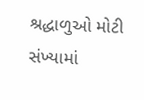શ્રદ્ધાળુઓ મોટી સંખ્યામાં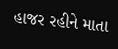હાજર રહીને માતા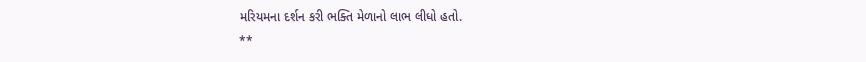મરિયમના દર્શન કરી ભક્તિ મેળાનો લાભ લીધો હતો.
**